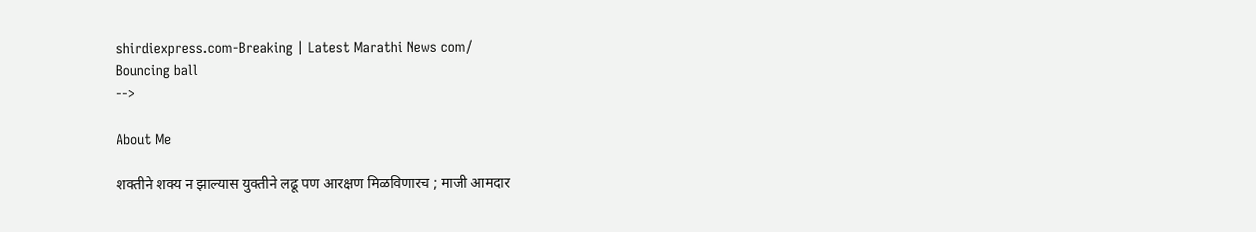shirdiexpress.com-Breaking | Latest Marathi News com/
Bouncing ball
-->

About Me

शक्तीने शक्य न झाल्यास युक्तीने लढू पण आरक्षण मिळविणारच ; माजी आमदार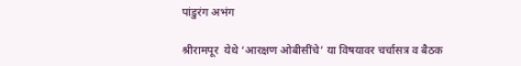पांडुरंग अभंग

श्रीरामपूर  येथे ‘आरक्षण ओबीसींचे’ या विषयावर चर्चासत्र व बैठक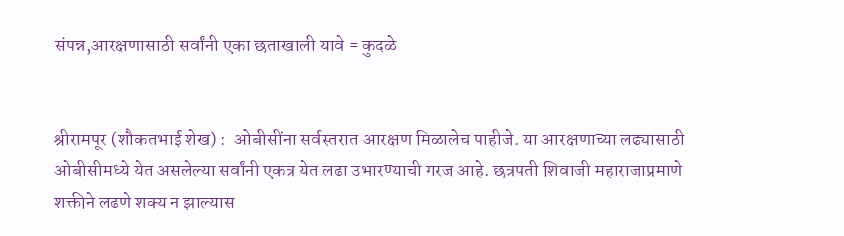संपन्न,आरक्षणासाठी सर्वांनी एका छताखाली यावे = कुदळे


श्रीरामपूर (शौकतभाई शेख) :  ओबीसींना सर्वस्तरात आरक्षण मिळालेच पाहीजे. या आरक्षणाच्या लढ्यासाठी ओबीसीमध्ये येत असलेल्या सर्वांनी एकत्र येत लढा उभारण्याची गरज आहे. छत्रपती शिवाजी महाराजाप्रमाणे शक्तीने लढणे शक्य न झाल्यास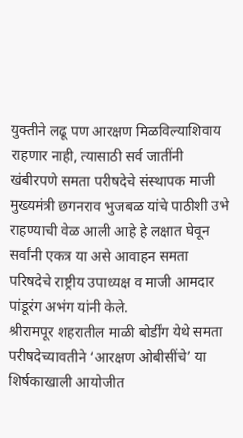युक्तीने लढू पण आरक्षण मिळविल्याशिवाय राहणार नाही, त्यासाठी सर्व जातींनी खंबीरपणे समता परीषदेचे संस्थापक माजी मुख्यमंत्री छगनराव भुजबळ यांचे पाठीशी उभे राहण्याची वेळ आली आहे हे लक्षात घेवून सर्वांनी एकत्र या असे आवाहन समता परिषदेचे राष्ट्रीय उपाध्यक्ष व माजी आमदार पांडूरंग अभंग यांनी केले.
श्रीरामपूर शहरातील माळी बोर्डींग येथे समता परीषदेच्यावतीने ‘आरक्षण ओबीसींचे’ या शिर्षकाखाली आयोजीत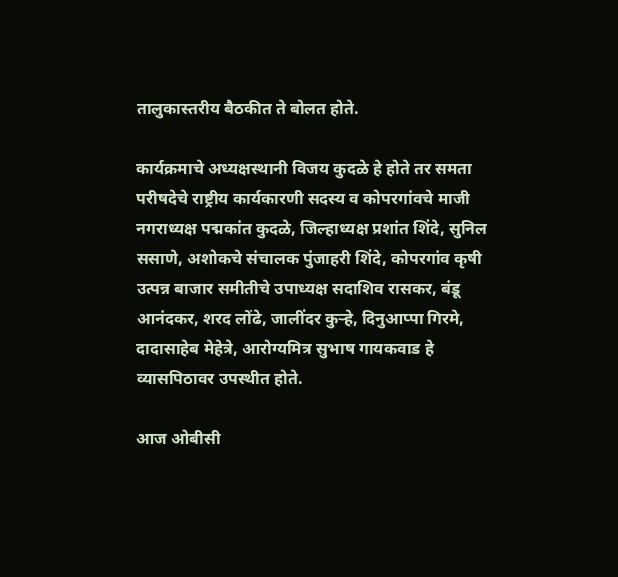तालुकास्तरीय बैठकीत ते बोलत होते.

कार्यक्रमाचे अध्यक्षस्थानी विजय कुदळे हे होते तर समता परीषदेचे राष्ट्रीय कार्यकारणी सदस्य व कोपरगांवचे माजी नगराध्यक्ष पद्मकांत कुदळे, जिल्हाध्यक्ष प्रशांत शिंदे, सुनिल ससाणे, अशोकचे संचालक पुंजाहरी शिंदे, कोपरगांव कृषी उत्पन्न बाजार समीतीचे उपाध्यक्ष सदाशिव रासकर, बंडू आनंदकर, शरद लोंढे, जालींदर कुर्‍हे, दिनुआप्पा गिरमे, दादासाहेब मेहेत्रे, आरोग्यमित्र सुभाष गायकवाड हे व्यासपिठावर उपस्थीत होते.

आज ओबीसी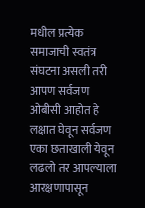मधील प्रत्येक समाजाची स्वतंत्र संघटना असली तरी आपण सर्वजण ओबीसी आहोत हे लक्षात घेवून सर्वजण एका छताखाली येवून लढलो तर आपल्याला आरक्षणापासून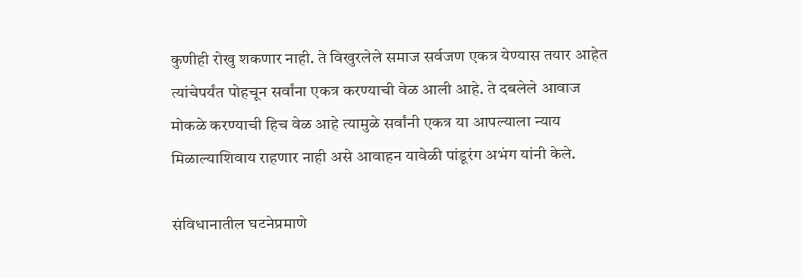कुणीही रोखु शकणार नाही. ते विखुरलेले समाज सर्वजण एकत्र येण्यास तयार आहेत त्यांचेपर्यंत पोहचून सर्वांना एकत्र करण्याची वेळ आली आहे. ते दबलेले आवाज मोकळे करण्याची हिच वेळ आहे त्यामुळे सर्वांनी एकत्र या आपल्याला न्याय मिळाल्याशिवाय राहणार नाही असे आवाहन यावेळी पांडूरंग अभंग यांनी केले.

संविधानातील घटनेप्रमाणे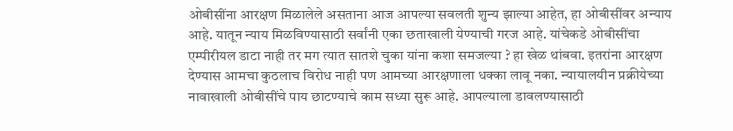ओबीसींना आरक्षण मिळालेले असताना आज आपल्या सवलती शुन्य झाल्या आहेत, हा ओबीसींवर अन्याय आहे. यातून न्याय मिळविण्यासाठी सर्वांनी एका छताखाली येण्याची गरज आहे. यांचेकडे ओबीसींचा एम्पीरीयल डाटा नाही तर मग त्यात सातशे चुका यांना कशा समजल्या ? हा खेळ थांबवा. इतरांना आरक्षण देण्यास आमचा कुठलाच विरोध नाही पण आमच्या आरक्षणाला धक्का लावू नका. न्यायालयीन प्रक्रीयेच्या नावाखाली ओबीसींचे पाय छाटण्याचे काम सध्या सुरू आहे. आपल्याला डावलण्यासाठी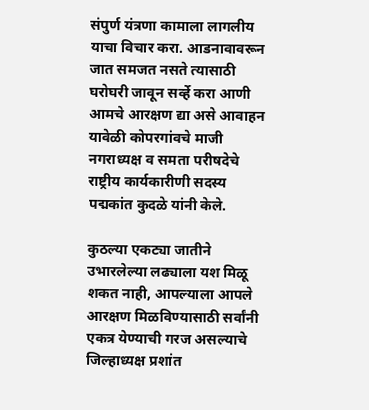संपुर्ण यंत्रणा कामाला लागलीय याचा विचार करा. आडनावावरून जात समजत नसते त्यासाठी घरोघरी जावून सर्व्हे करा आणी आमचे आरक्षण द्या असे आवाहन यावेळी कोपरगांवचे माजी नगराध्यक्ष व समता परीषदेचे राष्ट्रीय कार्यकारीणी सदस्य पद्मकांत कुदळे यांनी केले.

कुठल्या एकट्या जातीने उभारलेल्या लढ्याला यश मिळू शकत नाही, आपल्याला आपले आरक्षण मिळविण्यासाठी सर्वांनी एकत्र येण्याची गरज असल्याचे जिल्हाध्यक्ष प्रशांत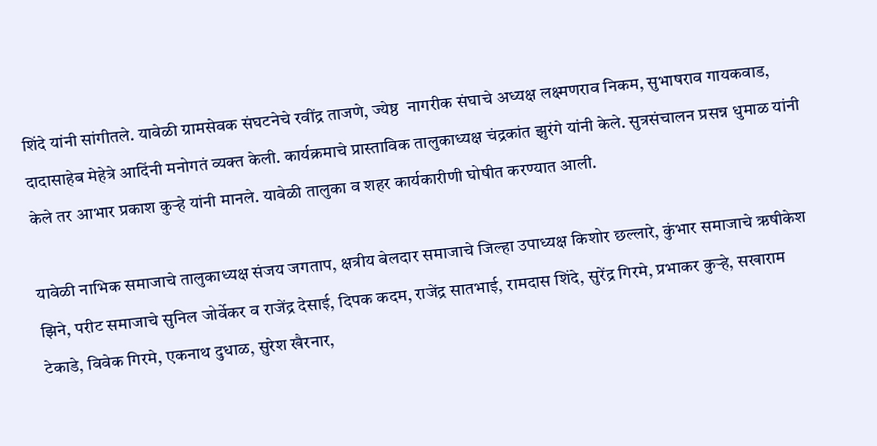शिंदे यांनी सांगीतले. यावेळी ग्रामसेवक संघटनेचे रवींद्र ताजणे, ज्येष्ठ  नागरीक संघाचे अध्यक्ष लक्ष्मणराव निकम, सुभाषराव गायकवाड, दादासाहेब मेहेत्रे आदिंनी मनोगतं व्यक्त केली. कार्यक्रमाचे प्रास्ताविक तालुकाध्यक्ष चंद्रकांत झुरंगे यांनी केले. सुत्रसंचालन प्रसन्न धुमाळ यांनी केले तर आभार प्रकाश कुर्‍हे यांनी मानले. यावेळी तालुका व शहर कार्यकारीणी घोषीत करण्यात आली.

यावेळी नाभिक समाजाचे तालुकाध्यक्ष संजय जगताप, क्षत्रीय बेलदार समाजाचे जिल्हा उपाध्यक्ष किशोर छल्लारे, कुंभार समाजाचे ऋषीकेश झिने, परीट समाजाचे सुनिल जोर्वेकर व राजेंद्र देसाई, दिपक कदम, राजेंद्र सातभाई, रामदास शिंदे, सुरेंद्र गिरमे, प्रभाकर कुर्‍हे, सखाराम टेकाडे, विवेक गिरमे, एकनाथ दुधाळ, सुरेश खैरनार,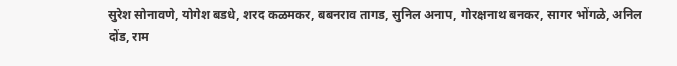सुरेश सोनावणे, योगेश बडधे, शरद कळमकर, बबनराव तागड, सुनिल अनाप, गोरक्षनाथ बनकर, सागर भोंगळे, अनिल दोंड, राम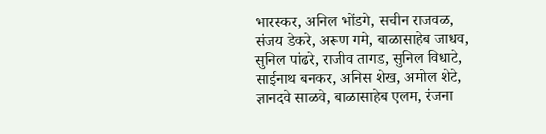भारस्कर, अनिल भोंडगे, सचीन राजवळ, संजय डेकरे, अरूण गमे, बाळासाहेब जाधव, सुनिल पांढरे, राजीव तागड, सुनिल विधाटे, साईनाथ बनकर, अनिस शेख, अमोल शेटे, ज्ञानदवे साळवे, बाळासाहेब एलम, रंजना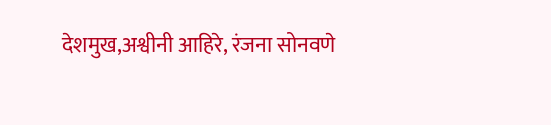देशमुख,अश्वीनी आहिरे, रंजना सोनवणे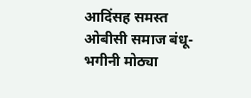आदिंसह समस्त ओबीसी समाज बंधू- भगीनी मोठ्या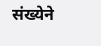संख्येने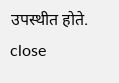उपस्थीत होते.
close